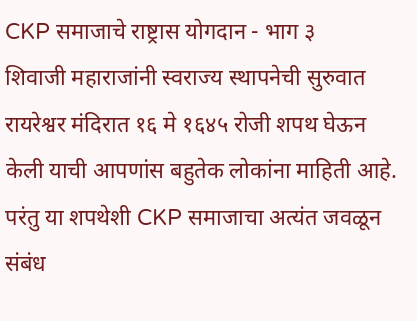CKP समाजाचे राष्ट्रास योगदान - भाग ३
शिवाजी महाराजांनी स्वराज्य स्थापनेची सुरुवात रायरेश्वर मंदिरात १६ मे १६४५ रोजी शपथ घेऊन केली याची आपणांस बहुतेक लोकांना माहिती आहे. परंतु या शपथेशी CKP समाजाचा अत्यंत जवळून संबंध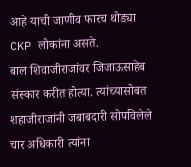आहे याची जाणीव फारच थोड्या CKP लोकांना असते.
बाल शिवाजीराजांवर जिजाऊसाहेब संस्कार करीत होत्या. त्यांच्यासोबत शहाजीराजांनी जबाबदारी सोपविलेले चार अधिकारी त्यांना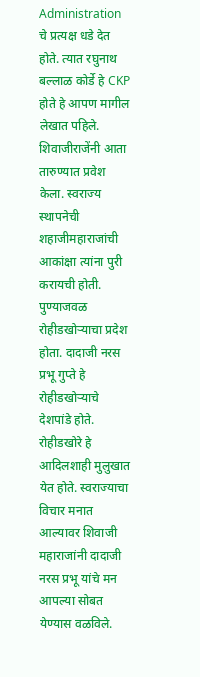Administration चे प्रत्यक्ष धडे देत होते. त्यात रघुनाथ बल्लाळ कोर्डे हे CKP होते हे आपण मागील लेखात पहिले.
शिवाजीराजेंनी आता तारुण्यात प्रवेश केला. स्वराज्य स्थापनेची शहाजीमहाराजांची आकांक्षा त्यांना पुरी करायची होती.
पुण्याजवळ रोहीडखोऱ्याचा प्रदेश होता. दादाजी नरस प्रभू गुप्ते हे रोहीडखोऱ्याचे देशपांडे होते. रोहीडखोरे हे आदिलशाही मुलुखात येत होते. स्वराज्याचा विचार मनात आल्यावर शिवाजी महाराजांनी दादाजी नरस प्रभू यांचे मन आपल्या सोबत येण्यास वळविले.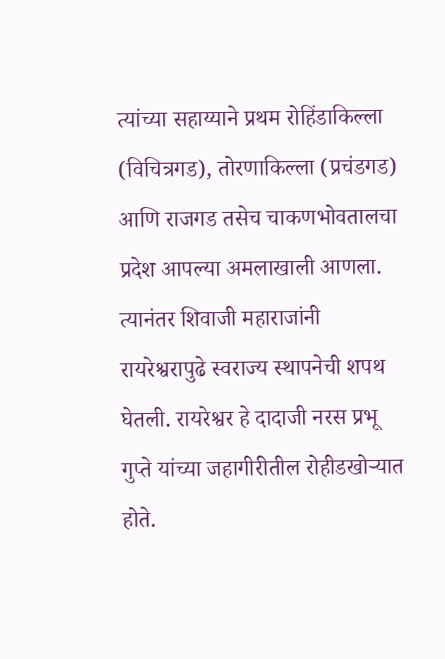त्यांच्या सहाय्याने प्रथम रोहिंडाकिल्ला (विचित्रगड), तोरणाकिल्ला (प्रचंडगड) आणि राजगड तसेच चाकणभोवतालचा प्रदेश आपल्या अमलाखाली आणला.
त्यानंतर शिवाजी महाराजांनी रायरेश्वरापुढे स्वराज्य स्थापनेची शपथ घेतली. रायरेश्वर हे दादाजी नरस प्रभू गुप्ते यांच्या जहागीरीतील रोहीडखोऱ्यात होते.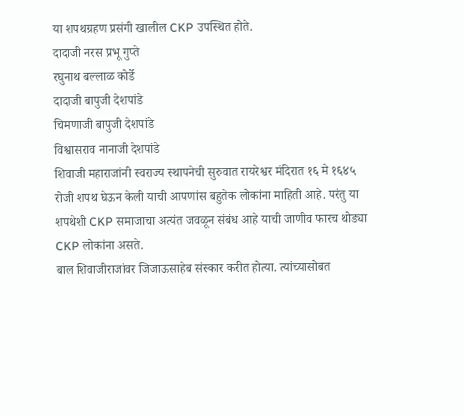या शपथग्रहण प्रसंगी खालील CKP उपस्थित होते.
दादाजी नरस प्रभू गुप्ते
रघुनाथ बल्लाळ कोर्डे
दादाजी बापुजी देशपांडे
चिमणाजी बापुजी देशपांडे
विश्वासराव नानाजी देशपांडे
शिवाजी महाराजांनी स्वराज्य स्थापनेची सुरुवात रायरेश्वर मंदिरात १६ मे १६४५ रोजी शपथ घेऊन केली याची आपणांस बहुतेक लोकांना माहिती आहे. परंतु या शपथेशी CKP समाजाचा अत्यंत जवळून संबंध आहे याची जाणीव फारच थोड्या CKP लोकांना असते.
बाल शिवाजीराजांवर जिजाऊसाहेब संस्कार करीत होत्या. त्यांच्यासोबत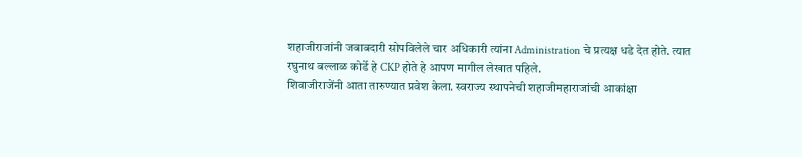शहाजीराजांनी जबाबदारी सोपविलेले चार अधिकारी त्यांना Administration चे प्रत्यक्ष धडे देत होते. त्यात रघुनाथ बल्लाळ कोर्डे हे CKP होते हे आपण मागील लेखात पहिले.
शिवाजीराजेंनी आता तारुण्यात प्रवेश केला. स्वराज्य स्थापनेची शहाजीमहाराजांची आकांक्षा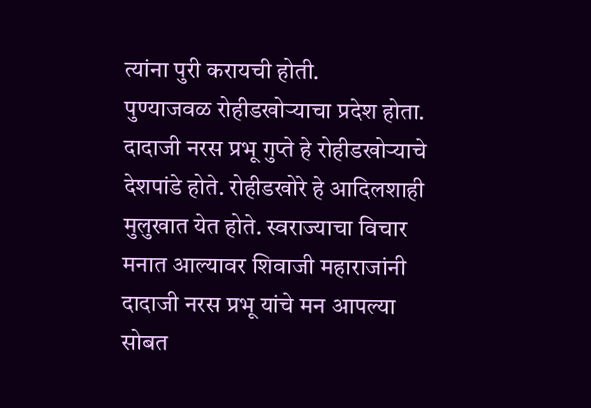त्यांना पुरी करायची होती.
पुण्याजवळ रोहीडखोऱ्याचा प्रदेश होता. दादाजी नरस प्रभू गुप्ते हे रोहीडखोऱ्याचे देशपांडे होते. रोहीडखोरे हे आदिलशाही मुलुखात येत होते. स्वराज्याचा विचार मनात आल्यावर शिवाजी महाराजांनी दादाजी नरस प्रभू यांचे मन आपल्या सोबत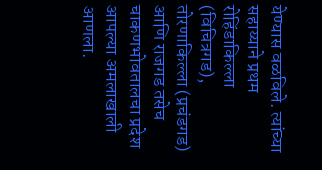येण्यास वळविले. त्यांच्या सहाय्याने प्रथम रोहिंडाकिल्ला (विचित्रगड), तोरणाकिल्ला (प्रचंडगड) आणि राजगड तसेच चाकणभोवतालचा प्रदेश आपल्या अमलाखाली आणला.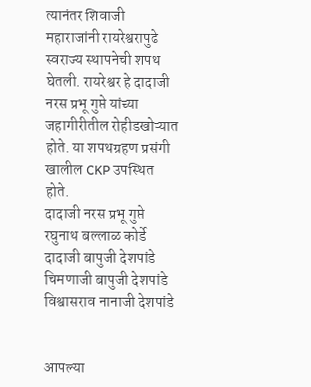त्यानंतर शिवाजी महाराजांनी रायरेश्वरापुढे स्वराज्य स्थापनेची शपथ घेतली. रायरेश्वर हे दादाजी नरस प्रभू गुप्ते यांच्या जहागीरीतील रोहीडखोऱ्यात होते. या शपथग्रहण प्रसंगी खालील CKP उपस्थित होते.
दादाजी नरस प्रभू गुप्ते
रघुनाथ बल्लाळ कोर्डे
दादाजी बापुजी देशपांडे
चिमणाजी बापुजी देशपांडे
विश्वासराव नानाजी देशपांडे


आपल्या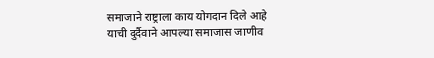समाजाने राष्ट्राला काय योगदान दिले आहे याची दुर्दैवाने आपल्या समाजास जाणीव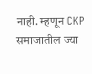नाही. म्हणून CKP समाजातील ज्या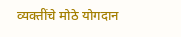व्यक्तींचे मोठे योगदान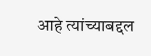आहे त्यांच्याबद्दल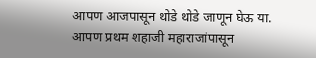आपण आजपासून थोडे थोडे जाणून घेऊ या.
आपण प्रथम शहाजी महाराजांपासून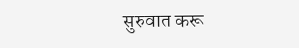सुरुवात करू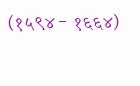(१५९४ - १६६४)